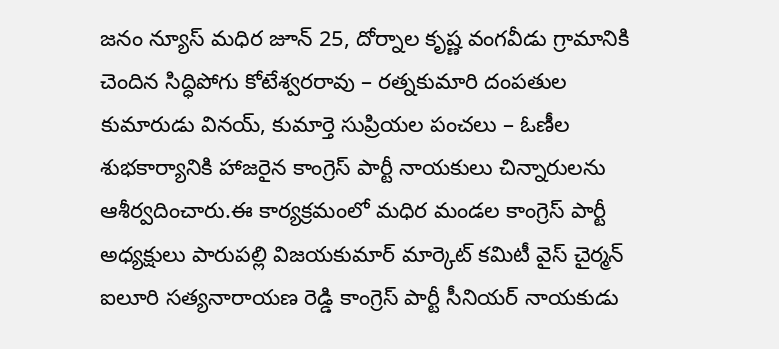జనం న్యూస్ మధిర జూన్ 25, దోర్నాల కృష్ణ వంగవీడు గ్రామానికి చెందిన సిద్ధిపోగు కోటేశ్వరరావు – రత్నకుమారి దంపతుల కుమారుడు వినయ్, కుమార్తె సుప్రియల పంచలు – ఓణీల శుభకార్యానికి హాజరైన కాంగ్రెస్ పార్టీ నాయకులు చిన్నారులను ఆశీర్వదించారు.ఈ కార్యక్రమంలో మధిర మండల కాంగ్రెస్ పార్టీ అధ్యక్షులు పారుపల్లి విజయకుమార్ మార్కెట్ కమిటీ వైస్ చైర్మన్ ఐలూరి సత్యనారాయణ రెడ్డి కాంగ్రెస్ పార్టీ సీనియర్ నాయకుడు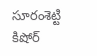సూరంశెట్టి కిషోర్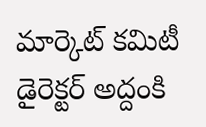మార్కెట్ కమిటీ డైరెక్టర్ అద్దంకి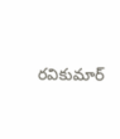రవికుమార్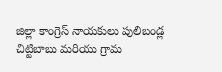జిల్లా కాంగ్రెస్ నాయకులు పులిబండ్ల చిట్టిబాబు మరియు గ్రామ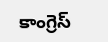కాంగ్రెస్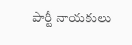పార్టీ నాయకులు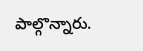పాల్గొన్నారు.